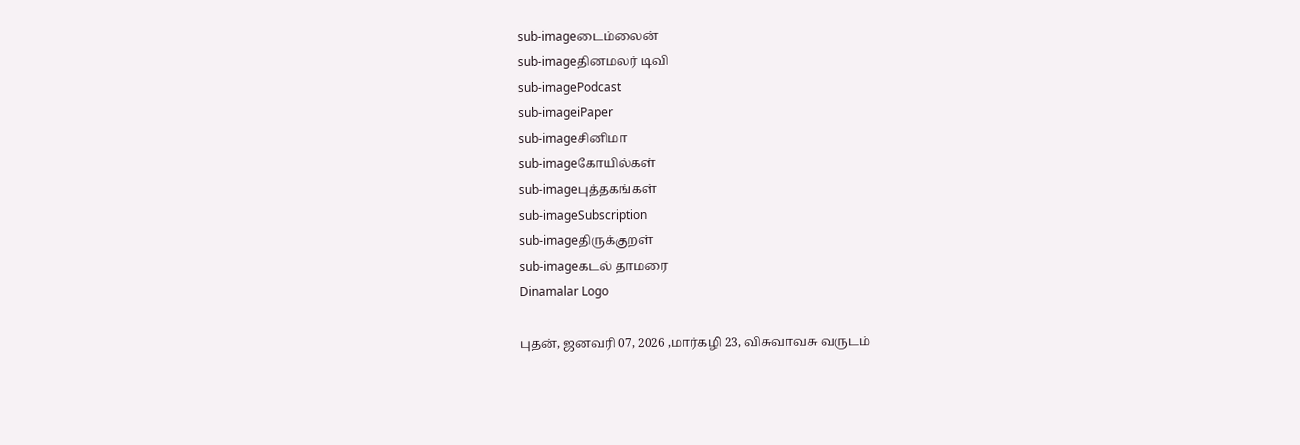sub-imageடைம்லைன்
sub-imageதினமலர் டிவி
sub-imagePodcast
sub-imageiPaper
sub-imageசினிமா
sub-imageகோயில்கள்
sub-imageபுத்தகங்கள்
sub-imageSubscription
sub-imageதிருக்குறள்
sub-imageகடல் தாமரை
Dinamalar Logo

புதன், ஜனவரி 07, 2026 ,மார்கழி 23, விசுவாவசு வருடம்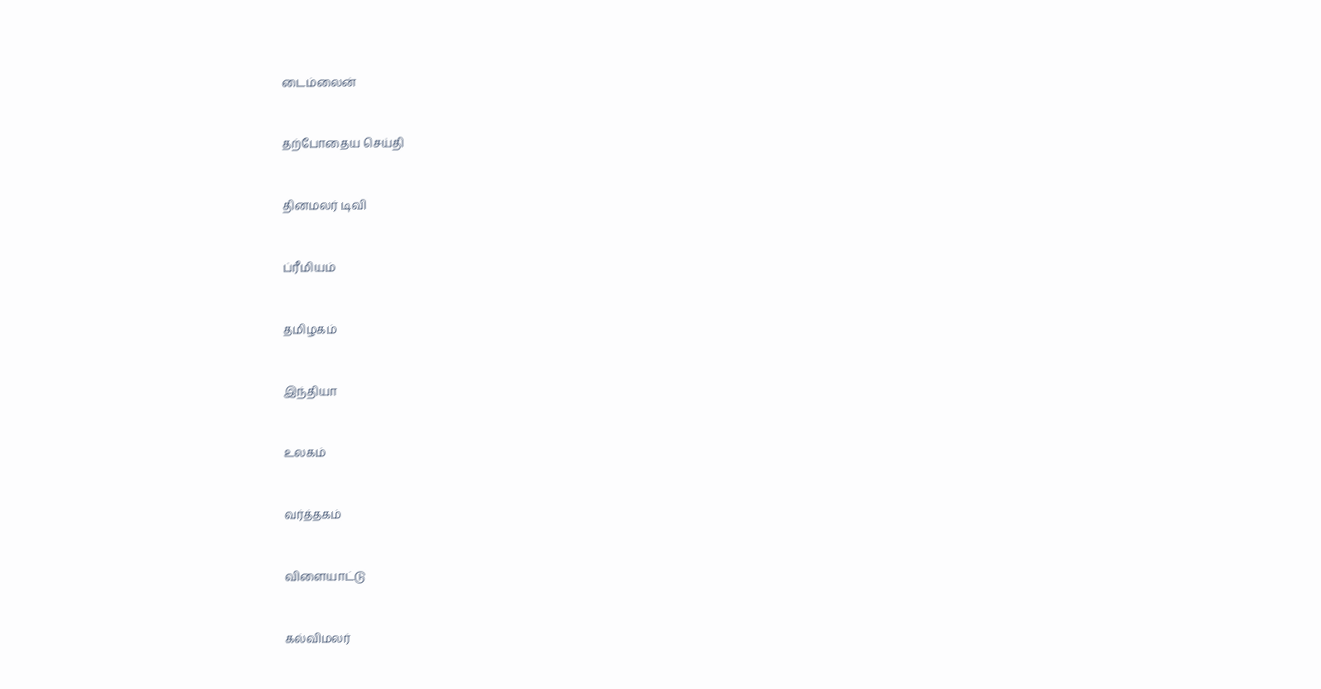டைம்லைன்


தற்போதைய செய்தி


தினமலர் டிவி


ப்ரீமியம்


தமிழகம்


இந்தியா


உலகம்


வர்த்தகம்


விளையாட்டு


கல்விமலர்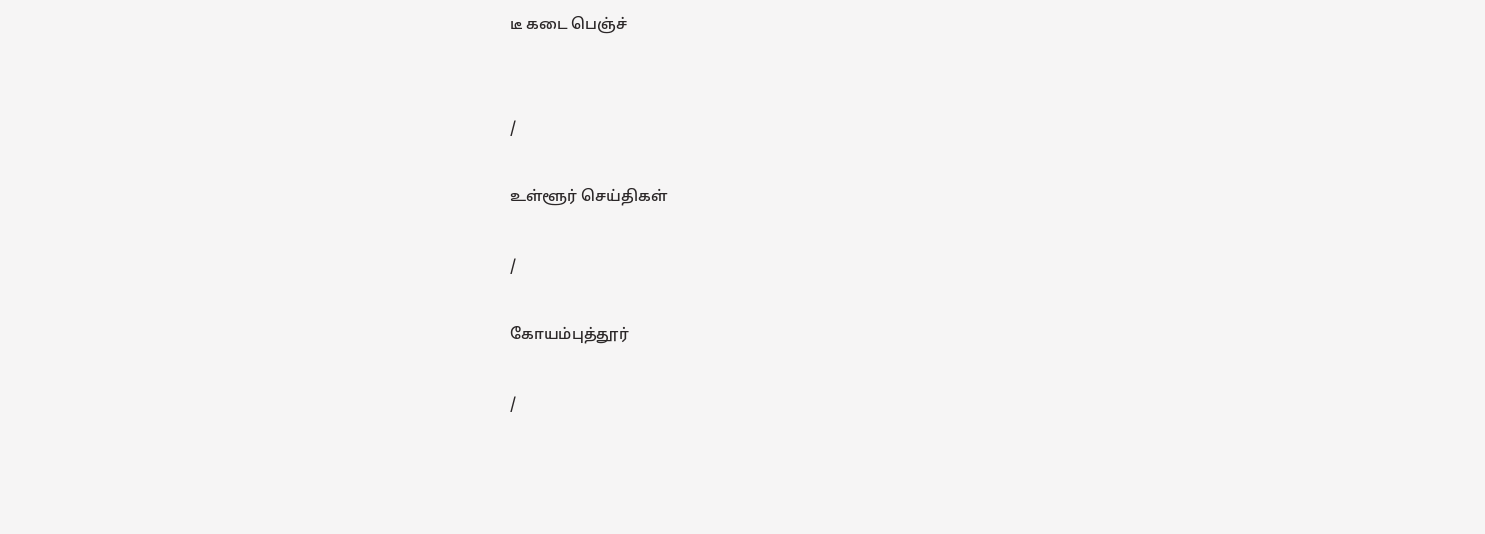டீ கடை பெஞ்ச்


/

உள்ளூர் செய்திகள்

/

கோயம்புத்தூர்

/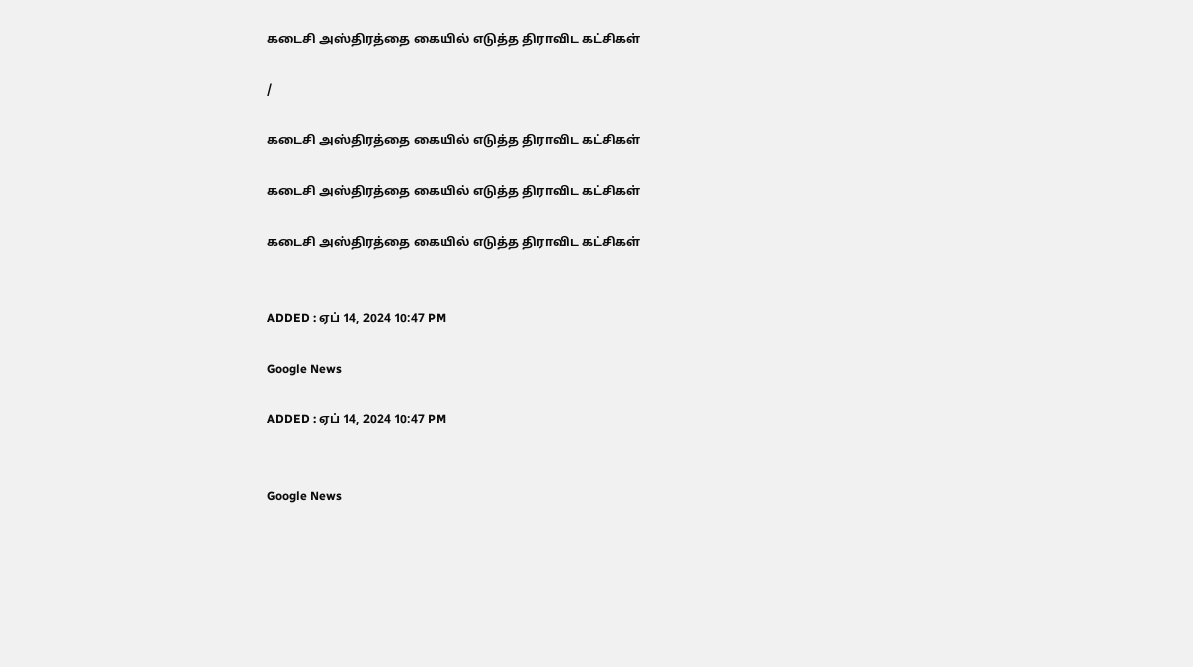கடைசி அஸ்திரத்தை கையில் எடுத்த திராவிட கட்சிகள்

/

கடைசி அஸ்திரத்தை கையில் எடுத்த திராவிட கட்சிகள்

கடைசி அஸ்திரத்தை கையில் எடுத்த திராவிட கட்சிகள்

கடைசி அஸ்திரத்தை கையில் எடுத்த திராவிட கட்சிகள்


ADDED : ஏப் 14, 2024 10:47 PM

Google News

ADDED : ஏப் 14, 2024 10:47 PM


Google News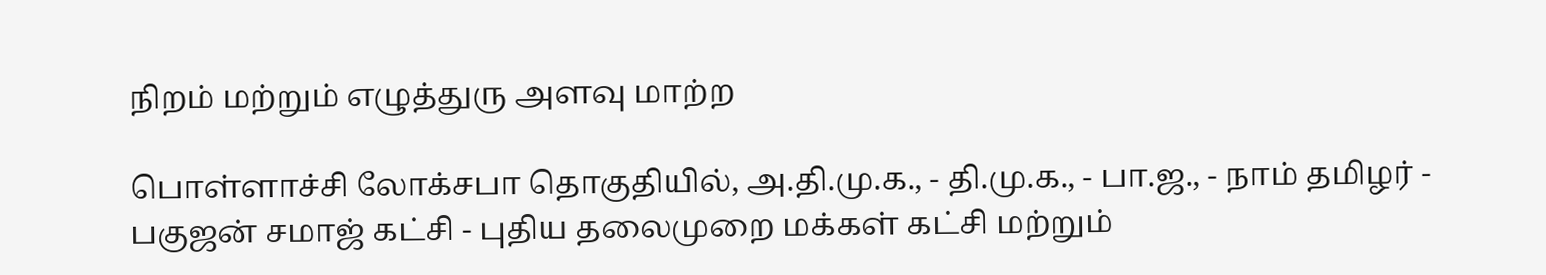நிறம் மற்றும் எழுத்துரு அளவு மாற்ற

பொள்ளாச்சி லோக்சபா தொகுதியில், அ.தி.மு.க., - தி.மு.க., - பா.ஜ., - நாம் தமிழர் - பகுஜன் சமாஜ் கட்சி - புதிய தலைமுறை மக்கள் கட்சி மற்றும்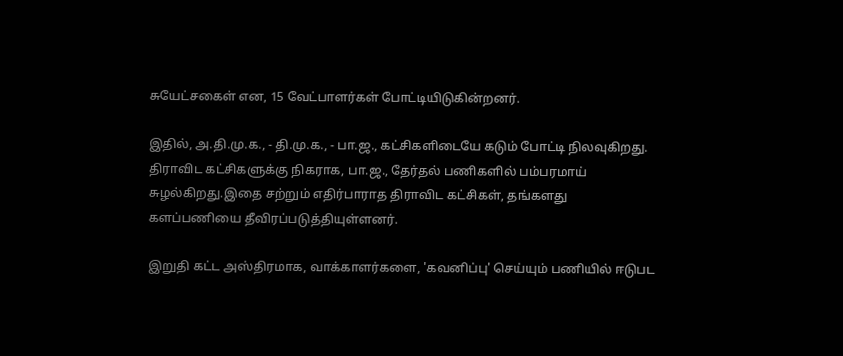சுயேட்சகைள் என, 15 வேட்பாளர்கள் போட்டியிடுகின்றனர்.

இதில், அ.தி.மு.க., - தி.மு.க., - பா.ஜ., கட்சிகளிடையே கடும் போட்டி நிலவுகிறது. திராவிட கட்சிகளுக்கு நிகராக, பா.ஜ., தேர்தல் பணிகளில் பம்பரமாய் சுழல்கிறது.இதை சற்றும் எதிர்பாராத திராவிட கட்சிகள், தங்களது களப்பணியை தீவிரப்படுத்தியுள்ளனர்.

இறுதி கட்ட அஸ்திரமாக, வாக்காளர்களை, 'கவனிப்பு' செய்யும் பணியில் ஈடுபட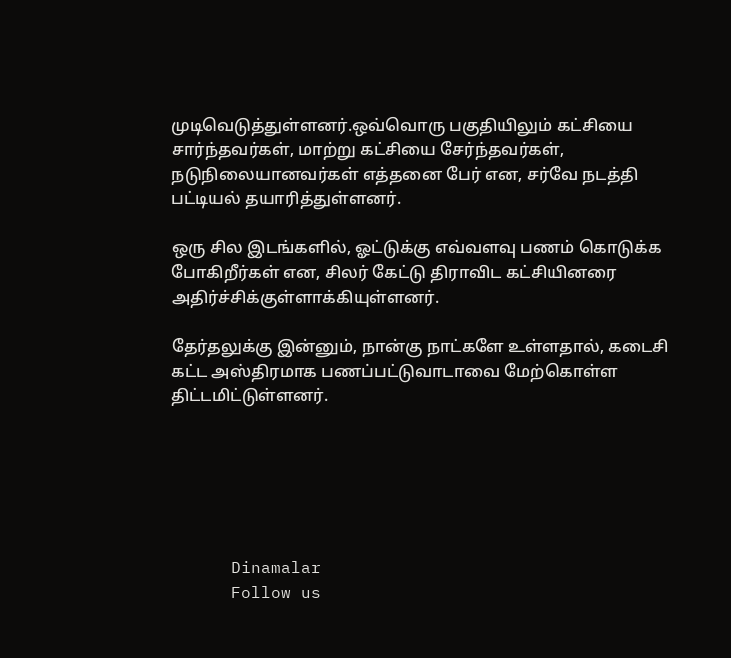முடிவெடுத்துள்ளனர்.ஒவ்வொரு பகுதியிலும் கட்சியை சார்ந்தவர்கள், மாற்று கட்சியை சேர்ந்தவர்கள், நடுநிலையானவர்கள் எத்தனை பேர் என, சர்வே நடத்தி பட்டியல் தயாரித்துள்ளனர்.

ஒரு சில இடங்களில், ஓட்டுக்கு எவ்வளவு பணம் கொடுக்க போகிறீர்கள் என, சிலர் கேட்டு திராவிட கட்சியினரை அதிர்ச்சிக்குள்ளாக்கியுள்ளனர்.

தேர்தலுக்கு இன்னும், நான்கு நாட்களே உள்ளதால், கடைசி கட்ட அஸ்திரமாக பணப்பட்டுவாடாவை மேற்கொள்ள திட்டமிட்டுள்ளனர்.






      Dinamalar
      Follow us